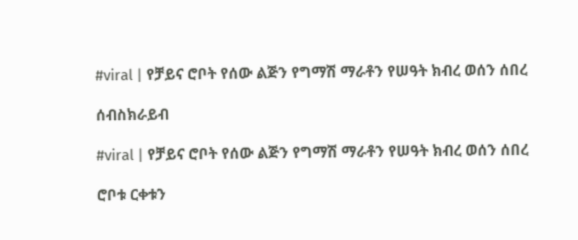#viral | የቻይና ሮቦት የሰው ልጅን የግማሽ ማራቶን የሠዓት ክብረ ወሰን ሰበረ

ሰብስክራይብ

#viral | የቻይና ሮቦት የሰው ልጅን የግማሽ ማራቶን የሠዓት ክብረ ወሰን ሰበረ

ሮቦቱ ርቀቱን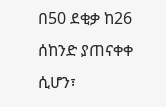በ50 ደቂቃ ከ26 ሰከንድ ያጠናቀቀ ሲሆን፣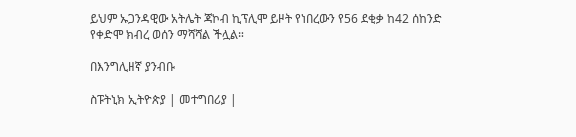ይህም ኡጋንዳዊው አትሌት ጃኮብ ኪፕሊሞ ይዞት የነበረውን የ56 ደቂቃ ከ42 ሰከንድ የቀድሞ ክብረ ወሰን ማሻሻል ችሏል።

በእንግሊዘኛ ያንብቡ

ስፑትኒክ ኢትዮጵያ | መተግበሪያ |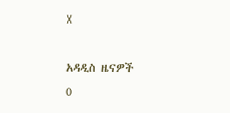X

አዳዲስ ዜናዎች
0